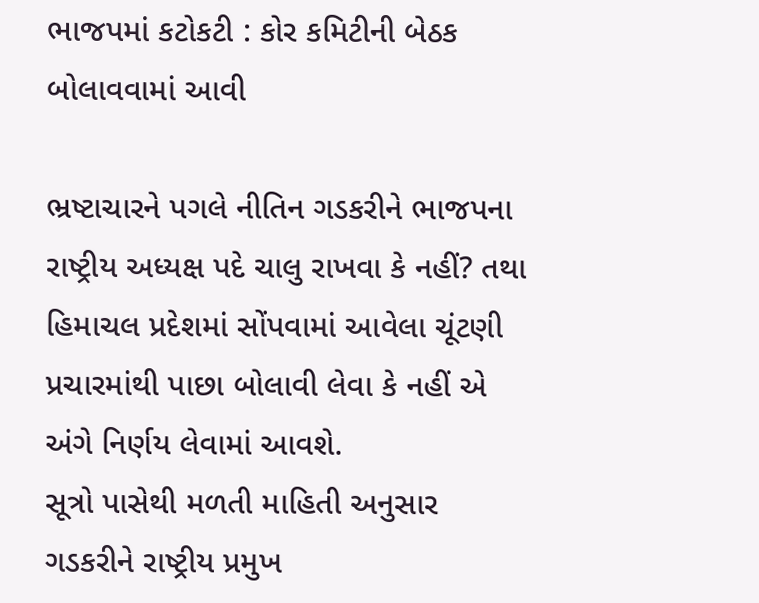ભાજપમાં કટોકટી : કોર કમિટીની બેઠક બોલાવવામાં આવી

ભ્રષ્ટાચારને પગલે નીતિન ગડકરીને ભાજપના રાષ્ટ્રીય અધ્યક્ષ પદે ચાલુ રાખવા કે નહીં? તથા હિમાચલ પ્રદેશમાં સોંપવામાં આવેલા ચૂંટણી પ્રચારમાંથી પાછા બોલાવી લેવા કે નહીં એ અંગે નિર્ણય લેવામાં આવશે.
સૂત્રો પાસેથી મળતી માહિતી અનુસાર ગડકરીને રાષ્ટ્રીય પ્રમુખ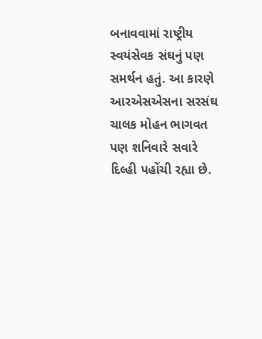બનાવવામાં રાષ્ટ્રીય સ્વયંસેવક સંઘનું પણ સમર્થન હતું. આ કારણે આરએસએસના સરસંઘ ચાલક મોહન ભાગવત પણ શનિવારે સવારે દિલ્હી પહોંચી રહ્યા છે.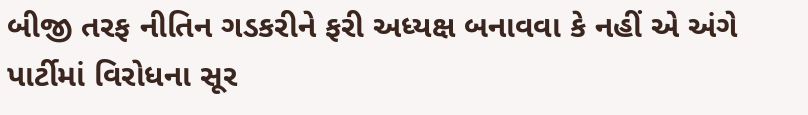બીજી તરફ નીતિન ગડકરીને ફરી અધ્યક્ષ બનાવવા કે નહીં એ અંગે પાર્ટીમાં વિરોધના સૂર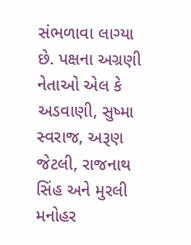સંભળાવા લાગ્યા છે. પક્ષના અગ્રણી નેતાઓ એલ કે અડવાણી, સુષ્મા સ્વરાજ, અરૂણ જેટલી, રાજનાથ સિંહ અને મુરલી મનોહર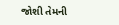જોશી તેમની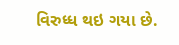વિરુધ્ધ થઇ ગયા છે.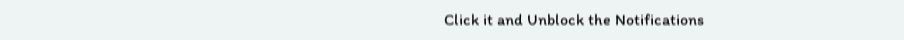Click it and Unblock the Notifications